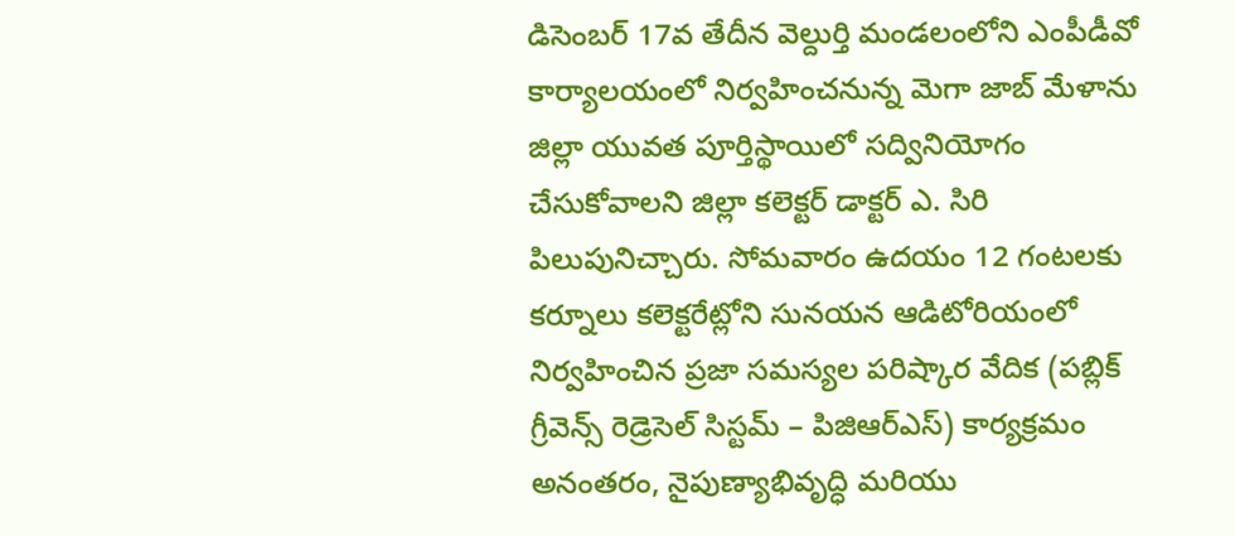డిసెంబర్ 17వ తేదీన వెల్దుర్తి మండలంలోని ఎంపీడీవో కార్యాలయంలో నిర్వహించనున్న మెగా జాబ్ మేళాను జిల్లా యువత పూర్తిస్థాయిలో సద్వినియోగం చేసుకోవాలని జిల్లా కలెక్టర్ డాక్టర్ ఎ. సిరి పిలుపునిచ్చారు. సోమవారం ఉదయం 12 గంటలకు కర్నూలు కలెక్టరేట్లోని సునయన ఆడిటోరియంలో నిర్వహించిన ప్రజా సమస్యల పరిష్కార వేదిక (పబ్లిక్ గ్రీవెన్స్ రెడ్రెసెల్ సిస్టమ్ – పిజిఆర్ఎస్) కార్యక్రమం అనంతరం, నైపుణ్యాభివృద్ధి మరియు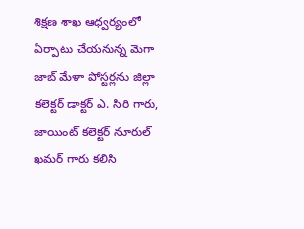శిక్షణ శాఖ ఆధ్వర్యంలో ఏర్పాటు చేయనున్న మెగా జాబ్ మేళా పోస్టర్లను జిల్లా కలెక్టర్ డాక్టర్ ఎ. సిరి గారు, జాయింట్ కలెక్టర్ నూరుల్ ఖమర్ గారు కలిసి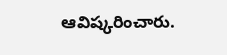ఆవిష్కరించారు.